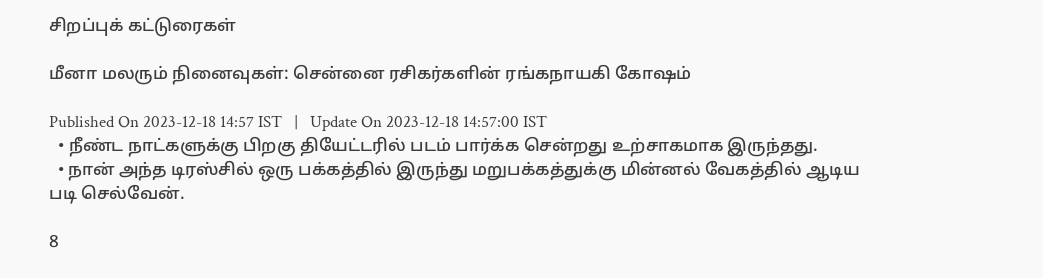சிறப்புக் கட்டுரைகள்

மீனா மலரும் நினைவுகள்: சென்னை ரசிகர்களின் ரங்கநாயகி கோஷம்

Published On 2023-12-18 14:57 IST   |   Update On 2023-12-18 14:57:00 IST
  • நீண்ட நாட்களுக்கு பிறகு தியேட்டரில் படம் பார்க்க சென்றது உற்சாகமாக இருந்தது.
  • நான் அந்த டிரஸ்சில் ஒரு பக்கத்தில் இருந்து மறுபக்கத்துக்கு மின்னல் வேகத்தில் ஆடிய படி செல்வேன்.

8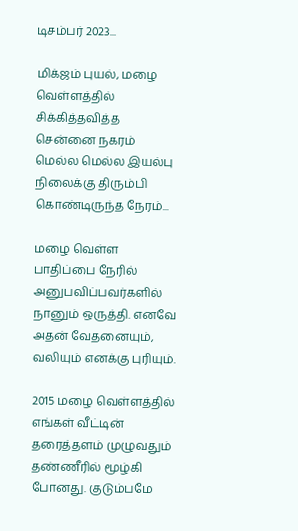டிசம்பர் 2023...

மிக்ஜம் புயல், மழை வெள்ளத்தில் சிக்கித்தவித்த சென்னை நகரம் மெல்ல மெல்ல இயல்பு நிலைக்கு திரும்பி கொண்டிருந்த நேரம்...

மழை வெள்ள பாதிப்பை நேரில் அனுபவிப்பவர்களில் நானும் ஒருத்தி. எனவே அதன் வேதனையும், வலியும் எனக்கு புரியும்.

2015 மழை வெள்ளத்தில் எங்கள் வீட்டின் தரைத்தளம் முழுவதும் தண்ணீரில் மூழ்கி போனது. குடும்பமே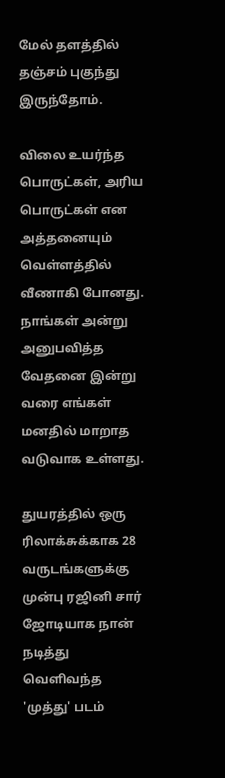மேல் தளத்தில் தஞ்சம் புகுந்து இருந்தோம்.

விலை உயர்ந்த பொருட்கள், அரிய பொருட்கள் என அத்தனையும் வெள்ளத்தில் வீணாகி போனது. நாங்கள் அன்று அனுபவித்த வேதனை இன்று வரை எங்கள் மனதில் மாறாத வடுவாக உள்ளது.

துயரத்தில் ஒரு ரிலாக்சுக்காக 28 வருடங்களுக்கு முன்பு ரஜினி சார் ஜோடியாக நான் நடித்து வெளிவந்த 'முத்து' படம்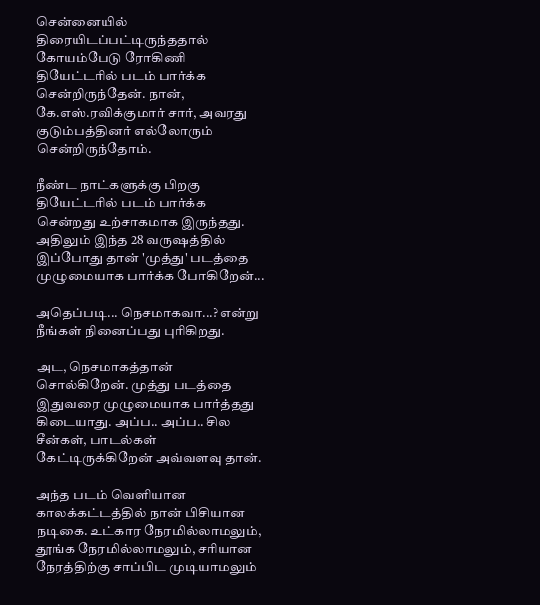சென்னையில் திரையிடப்பட்டிருந்ததால் கோயம்பேடு ரோகிணி தியேட்டரில் படம் பார்க்க சென்றிருந்தேன். நான், கே.எஸ்.ரவிக்குமார் சார், அவரது குடும்பத்தினர் எல்லோரும் சென்றிருந்தோம்.

நீண்ட நாட்களுக்கு பிறகு தியேட்டரில் படம் பார்க்க சென்றது உற்சாகமாக இருந்தது. அதிலும் இந்த 28 வருஷத்தில் இப்போது தான் 'முத்து' படத்தை முழுமையாக பார்க்க போகிறேன்...

அதெப்படி... நெசமாகவா...? என்று நீங்கள் நினைப்பது புரிகிறது.

அட, நெசமாகத்தான் சொல்கிறேன். முத்து படத்தை இதுவரை முழுமையாக பார்த்தது கிடையாது. அப்ப.. அப்ப.. சில சீன்கள், பாடல்கள் கேட்டிருக்கிறேன் அவ்வளவு தான்.

அந்த படம் வெளியான காலக்கட்டத்தில் நான் பிசியான நடிகை. உட்கார நேரமில்லாமலும், தூங்க நேரமில்லாமலும், சரியான நேரத்திற்கு சாப்பிட முடியாமலும்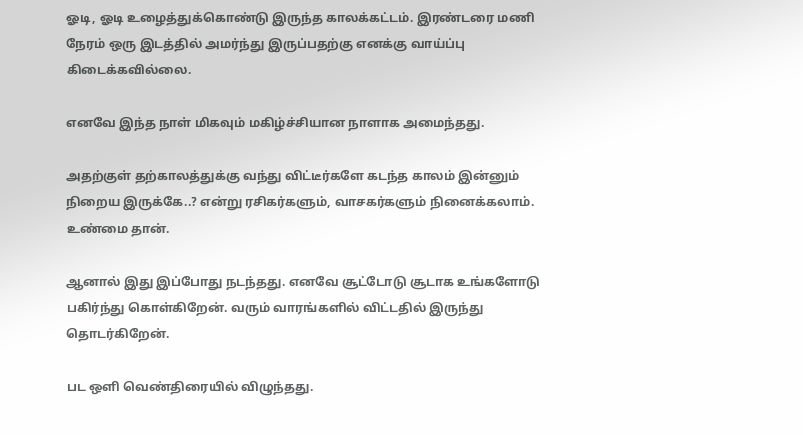ஓடி, ஓடி உழைத்துக்கொண்டு இருந்த காலக்கட்டம். இரண்டரை மணி நேரம் ஒரு இடத்தில் அமர்ந்து இருப்பதற்கு எனக்கு வாய்ப்பு கிடைக்கவில்லை.

எனவே இந்த நாள் மிகவும் மகிழ்ச்சியான நாளாக அமைந்தது.

அதற்குள் தற்காலத்துக்கு வந்து விட்டீர்களே கடந்த காலம் இன்னும் நிறைய இருக்கே..? என்று ரசிகர்களும், வாசகர்களும் நினைக்கலாம். உண்மை தான்.

ஆனால் இது இப்போது நடந்தது. எனவே சூட்டோடு சூடாக உங்களோடு பகிர்ந்து கொள்கிறேன். வரும் வாரங்களில் விட்டதில் இருந்து தொடர்கிறேன்.

பட ஒளி வெண்திரையில் விழுந்தது.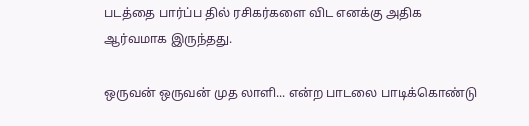படத்தை பார்ப்ப தில் ரசிகர்களை விட எனக்கு அதிக ஆர்வமாக இருந்தது.

ஒருவன் ஒருவன் முத லாளி... என்ற பாடலை பாடிக்கொண்டு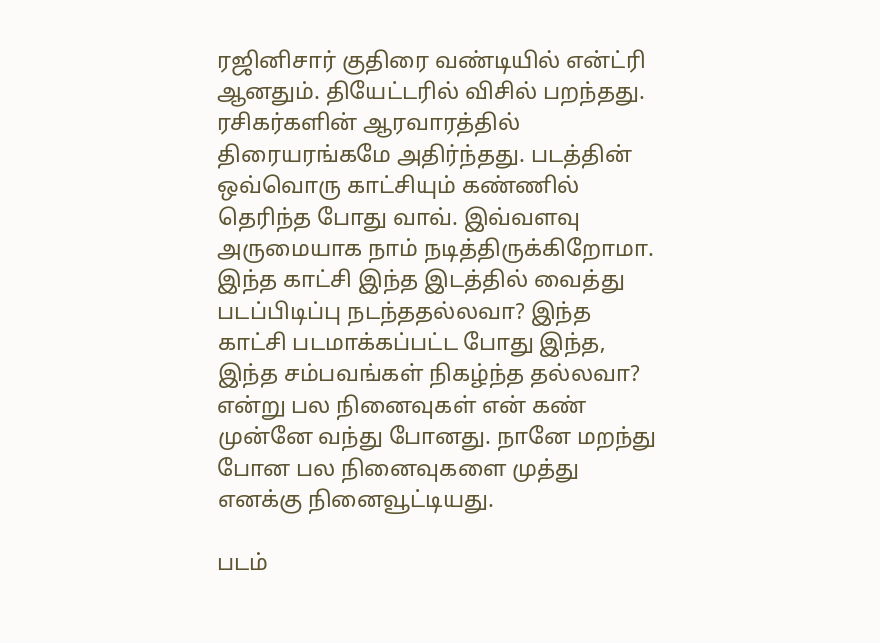ரஜினிசார் குதிரை வண்டியில் என்ட்ரி ஆனதும். தியேட்டரில் விசில் பறந்தது. ரசிகர்களின் ஆரவாரத்தில் திரையரங்கமே அதிர்ந்தது. படத்தின் ஒவ்வொரு காட்சியும் கண்ணில் தெரிந்த போது வாவ். இவ்வளவு அருமையாக நாம் நடித்திருக்கிறோமா. இந்த காட்சி இந்த இடத்தில் வைத்து படப்பிடிப்பு நடந்ததல்லவா? இந்த காட்சி படமாக்கப்பட்ட போது இந்த, இந்த சம்பவங்கள் நிகழ்ந்த தல்லவா? என்று பல நினைவுகள் என் கண் முன்னே வந்து போனது. நானே மறந்து போன பல நினைவுகளை முத்து எனக்கு நினைவூட்டியது.

படம்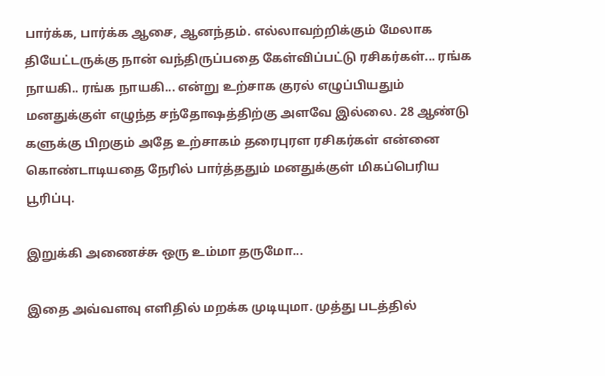பார்க்க, பார்க்க ஆசை, ஆனந்தம். எல்லாவற்றிக்கும் மேலாக தியேட்டருக்கு நான் வந்திருப்பதை கேள்விப்பட்டு ரசிகர்கள்... ரங்க நாயகி.. ரங்க நாயகி... என்று உற்சாக குரல் எழுப்பியதும் மனதுக்குள் எழுந்த சந்தோஷத்திற்கு அளவே இல்லை. 28 ஆண்டு களுக்கு பிறகும் அதே உற்சாகம் தரைபுரள ரசிகர்கள் என்னை கொண்டாடியதை நேரில் பார்த்ததும் மனதுக்குள் மிகப்பெரிய பூரிப்பு.

இறுக்கி அணைச்சு ஒரு உம்மா தருமோ...

இதை அவ்வளவு எளிதில் மறக்க முடியுமா. முத்து படத்தில்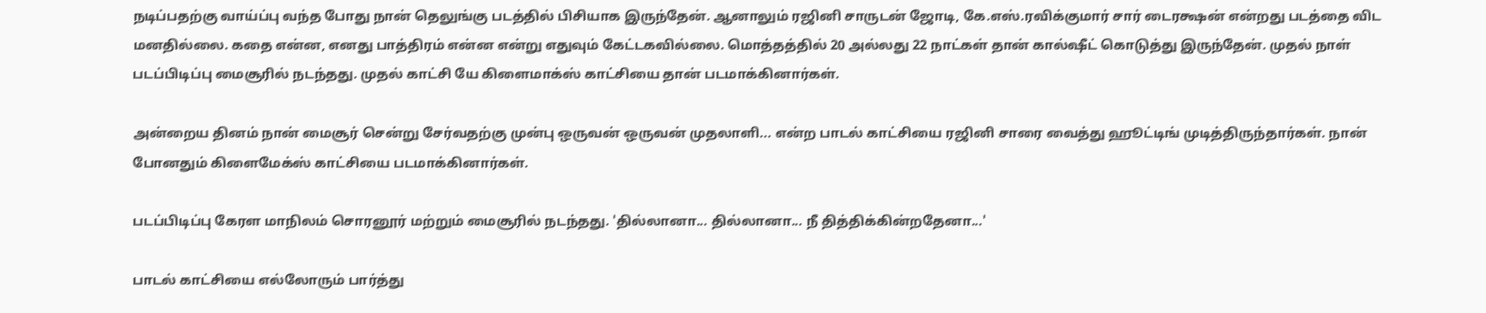நடிப்பதற்கு வாய்ப்பு வந்த போது நான் தெலுங்கு படத்தில் பிசியாக இருந்தேன். ஆனாலும் ரஜினி சாருடன் ஜோடி, கே.எஸ்.ரவிக்குமார் சார் டைரக்ஷன் என்றது படத்தை விட மனதில்லை. கதை என்ன, எனது பாத்திரம் என்ன என்று எதுவும் கேட்டகவில்லை. மொத்தத்தில் 20 அல்லது 22 நாட்கள் தான் கால்ஷீட் கொடுத்து இருந்தேன். முதல் நாள் படப்பிடிப்பு மைசூரில் நடந்தது. முதல் காட்சி யே கிளைமாக்ஸ் காட்சியை தான் படமாக்கினார்கள்.

அன்றைய தினம் நான் மைசூர் சென்று சேர்வதற்கு முன்பு ஒருவன் ஒருவன் முதலாளி... என்ற பாடல் காட்சியை ரஜினி சாரை வைத்து ஹூட்டிங் முடித்திருந்தார்கள். நான் போனதும் கிளைமேக்ஸ் காட்சியை படமாக்கினார்கள்.

படப்பிடிப்பு கேரள மாநிலம் சொரனூர் மற்றும் மைசூரில் நடந்தது. 'தில்லானா... தில்லானா... நீ தித்திக்கின்றதேனா...'

பாடல் காட்சியை எல்லோரும் பார்த்து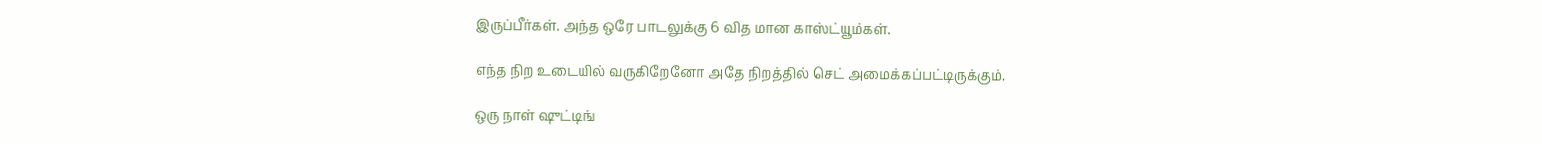இருப்பீர்கள். அந்த ஒரே பாடலுக்கு 6 வித மான காஸ்ட்யூம்கள்.

எந்த நிற உடையில் வருகிறேனோ அதே நிறத்தில் செட் அமைக்கப்பட்டிருக்கும்.

ஒரு நாள் ஷுட்டிங்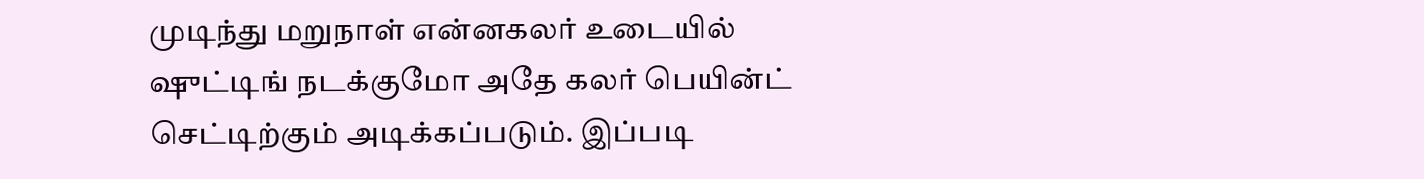முடிந்து மறுநாள் என்னகலர் உடையில் ஷுட்டிங் நடக்குமோ அதே கலர் பெயின்ட் செட்டிற்கும் அடிக்கப்படும். இப்படி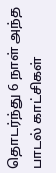தொடர்ந்து 6 நாள் அந்த பாடல் காட்சிகள்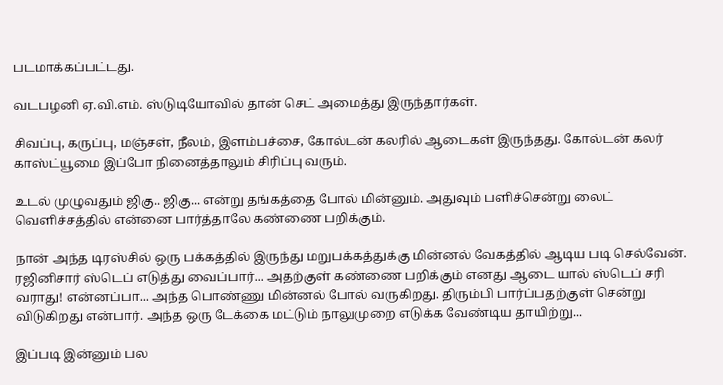படமாக்கப்பட்டது.

வடபழனி ஏ.வி.எம். ஸ்டுடியோவில் தான் செட் அமைத்து இருந்தார்கள்.

சிவப்பு, கருப்பு, மஞ்சள், நீலம், இளம்பச்சை, கோல்டன் கலரில் ஆடைகள் இருந்தது. கோல்டன் கலர் காஸ்ட்யூமை இப்போ நினைத்தாலும் சிரிப்பு வரும்.

உடல் முழுவதும் ஜிகு.. ஜிகு... என்று தங்கத்தை போல் மின்னும். அதுவும் பளிச்சென்று லைட் வெளிச்சத்தில் என்னை பார்த்தாலே கண்ணை பறிக்கும்.

நான் அந்த டிரஸ்சில் ஒரு பக்கத்தில் இருந்து மறுபக்கத்துக்கு மின்னல் வேகத்தில் ஆடிய படி செல்வேன். ரஜினிசார் ஸ்டெப் எடுத்து வைப்பார்... அதற்குள் கண்ணை பறிக்கும் எனது ஆடை யால் ஸ்டெப் சரி வராது! என்னப்பா... அந்த பொண்ணு மின்னல் போல் வருகிறது. திரும்பி பார்ப்பதற்குள் சென்று விடுகிறது என்பார். அந்த ஒரு டேக்கை மட்டும் நாலுமுறை எடுக்க வேண்டிய தாயிற்று...

இப்படி இன்னும் பல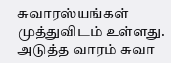சுவாரஸ்யங்கள் முத்துவிடம் உள்ளது. அடுத்த வாரம் சுவா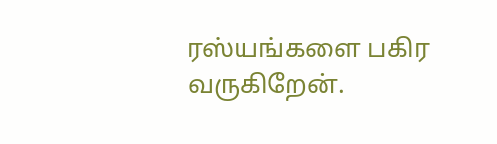ரஸ்யங்களை பகிர வருகிறேன்.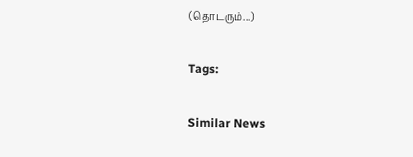(தொடரும்...)

Tags:

Similar News